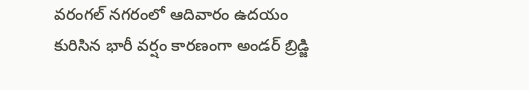వరంగల్ నగరంలో ఆదివారం ఉదయం కురిసిన భారీ వర్షం కారణంగా అండర్ బ్రిడ్జి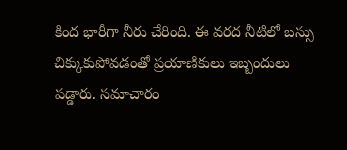కింద భారీగా నీరు చేరింది. ఈ వరద నీటిలో బస్సు చిక్కుకుపోవడంతో ప్రయాణికులు ఇబ్బందులు పడ్డారు. సమాచారం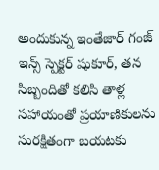అందుకున్న ఇంతేజార్ గంజ్ ఇన్స్ స్పెక్టర్ షుకూర్, తన సిబ్బందితో కలిసి తాళ్ల సహాయంతో ప్రయాణికులను సురక్షితంగా బయటకు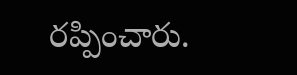రప్పించారు.